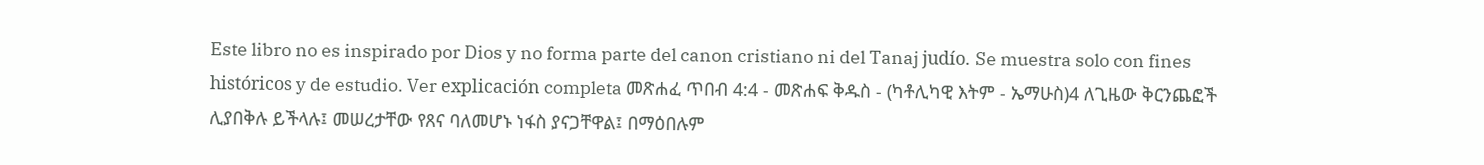Este libro no es inspirado por Dios y no forma parte del canon cristiano ni del Tanaj judío. Se muestra solo con fines históricos y de estudio. Ver explicación completa መጽሐፈ ጥበብ 4:4 - መጽሐፍ ቅዱስ - (ካቶሊካዊ እትም - ኤማሁስ)4 ለጊዜው ቅርንጨፎች ሊያበቅሉ ይችላሉ፤ መሠረታቸው የጸና ባለመሆኑ ነፋስ ያናጋቸዋል፤ በማዕበሉም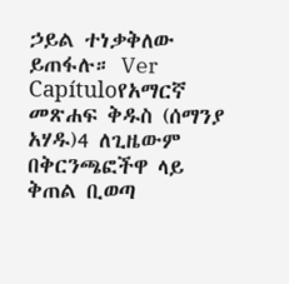ኃይል ተነቃቅለው ይጠፋሉ። Ver Capítuloየአማርኛ መጽሐፍ ቅዱስ (ሰማንያ አሃዱ)4 ለጊዜውም በቅርንጫፎችዋ ላይ ቅጠል ቢወጣ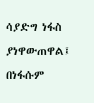ሳያድግ ነፋስ ያነዋውጠዋል፤ በነፋሱም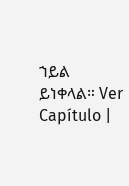ኀይል ይነቀላል። Ver Capítulo |